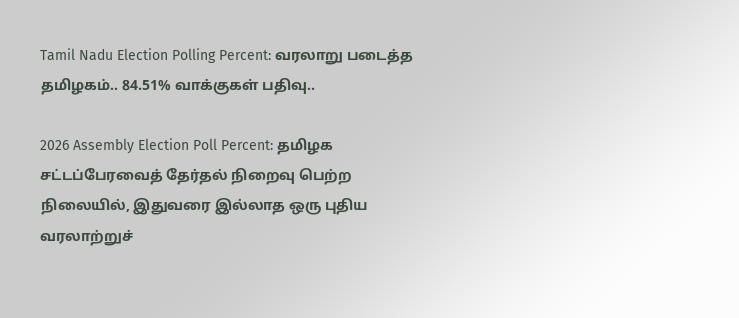Tamil Nadu Election Polling Percent: வரலாறு படைத்த தமிழகம்.. 84.51% வாக்குகள் பதிவு..

2026 Assembly Election Poll Percent: தமிழக சட்டப்பேரவைத் தேர்தல் நிறைவு பெற்ற நிலையில், இதுவரை இல்லாத ஒரு புதிய வரலாற்றுச்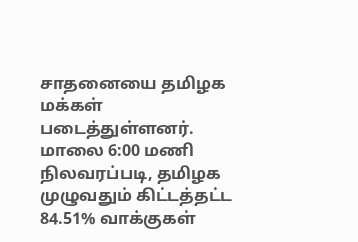சாதனையை தமிழக மக்கள் படைத்துள்ளனர். மாலை 6:00 மணி நிலவரப்படி, தமிழக முழுவதும் கிட்டத்தட்ட 84.51% வாக்குகள்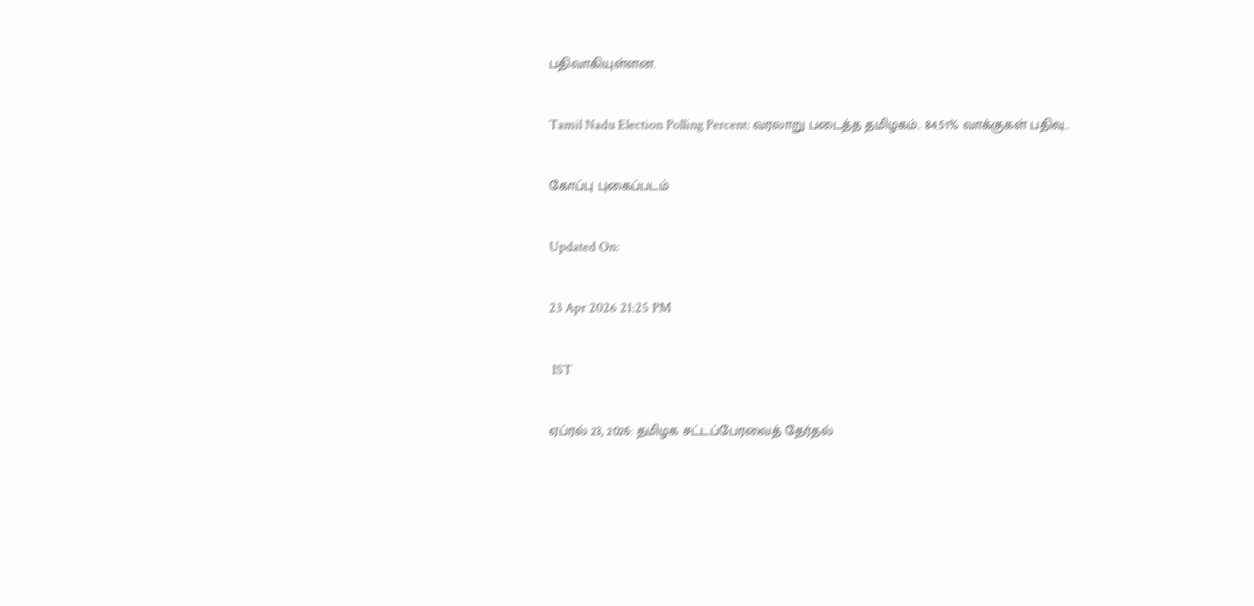பதிவாகியுள்ளன.

Tamil Nadu Election Polling Percent: வரலாறு படைத்த தமிழகம்.. 84.51% வாக்குகள் பதிவு..

கோப்பு புகைப்படம்

Updated On:

23 Apr 2026 21:25 PM

 IST

ஏப்ரல் 23, 2026: தமிழக சட்டப்பேரவைத் தேர்தல்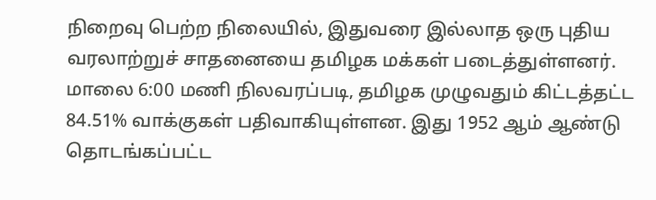நிறைவு பெற்ற நிலையில், இதுவரை இல்லாத ஒரு புதிய வரலாற்றுச் சாதனையை தமிழக மக்கள் படைத்துள்ளனர். மாலை 6:00 மணி நிலவரப்படி, தமிழக முழுவதும் கிட்டத்தட்ட 84.51% வாக்குகள் பதிவாகியுள்ளன. இது 1952 ஆம் ஆண்டு தொடங்கப்பட்ட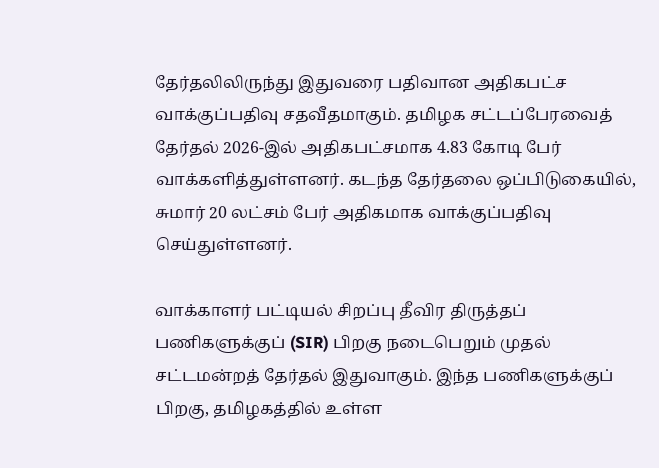தேர்தலிலிருந்து இதுவரை பதிவான அதிகபட்ச வாக்குப்பதிவு சதவீதமாகும். தமிழக சட்டப்பேரவைத் தேர்தல் 2026-இல் அதிகபட்சமாக 4.83 கோடி பேர் வாக்களித்துள்ளனர். கடந்த தேர்தலை ஒப்பிடுகையில், சுமார் 20 லட்சம் பேர் அதிகமாக வாக்குப்பதிவு செய்துள்ளனர்.

வாக்காளர் பட்டியல் சிறப்பு தீவிர திருத்தப் பணிகளுக்குப் (SIR) பிறகு நடைபெறும் முதல் சட்டமன்றத் தேர்தல் இதுவாகும். இந்த பணிகளுக்குப் பிறகு, தமிழகத்தில் உள்ள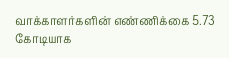வாக்காளர்களின் எண்ணிக்கை 5.73 கோடியாக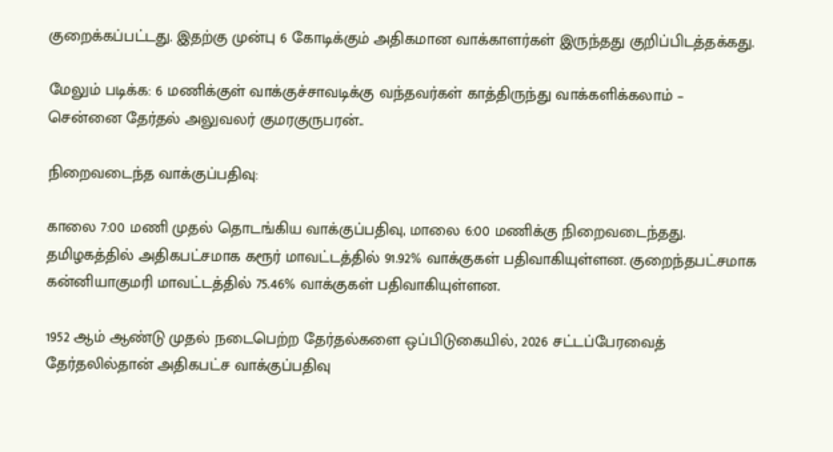குறைக்கப்பட்டது. இதற்கு முன்பு 6 கோடிக்கும் அதிகமான வாக்காளர்கள் இருந்தது குறிப்பிடத்தக்கது.

மேலும் படிக்க: 6 மணிக்குள் வாக்குச்சாவடிக்கு வந்தவர்கள் காத்திருந்து வாக்களிக்கலாம் – சென்னை தேர்தல் அலுவலர் குமரகுருபரன்..

நிறைவடைந்த வாக்குப்பதிவு:

காலை 7:00 மணி முதல் தொடங்கிய வாக்குப்பதிவு, மாலை 6:00 மணிக்கு நிறைவடைந்தது. தமிழகத்தில் அதிகபட்சமாக கரூர் மாவட்டத்தில் 91.92% வாக்குகள் பதிவாகியுள்ளன. குறைந்தபட்சமாக கன்னியாகுமரி மாவட்டத்தில் 75.46% வாக்குகள் பதிவாகியுள்ளன.

1952 ஆம் ஆண்டு முதல் நடைபெற்ற தேர்தல்களை ஒப்பிடுகையில், 2026 சட்டப்பேரவைத் தேர்தலில்தான் அதிகபட்ச வாக்குப்பதிவு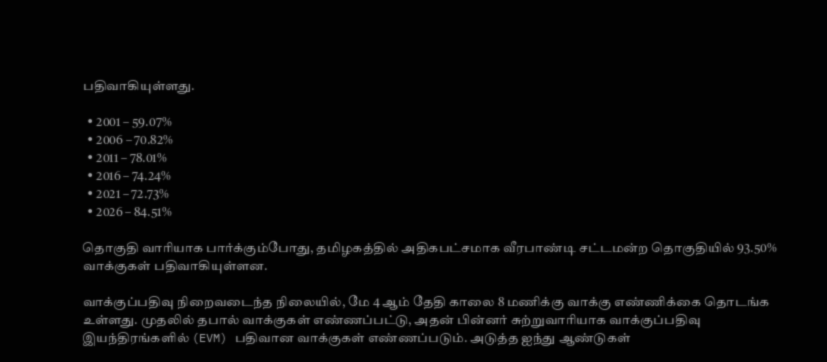பதிவாகியுள்ளது.

  • 2001 – 59.07%
  • 2006 – 70.82%
  • 2011 – 78.01%
  • 2016 – 74.24%
  • 2021 – 72.73%
  • 2026 – 84.51%

தொகுதி வாரியாக பார்க்கும்போது, தமிழகத்தில் அதிகபட்சமாக வீரபாண்டி சட்டமன்ற தொகுதியில் 93.50% வாக்குகள் பதிவாகியுள்ளன.

வாக்குப்பதிவு நிறைவடைந்த நிலையில், மே 4 ஆம் தேதி காலை 8 மணிக்கு வாக்கு எண்ணிக்கை தொடங்க உள்ளது. முதலில் தபால் வாக்குகள் எண்ணப்பட்டு, அதன் பின்னர் சுற்றுவாரியாக வாக்குப்பதிவு இயந்திரங்களில் (EVM) பதிவான வாக்குகள் எண்ணப்படும். அடுத்த ஐந்து ஆண்டுகள்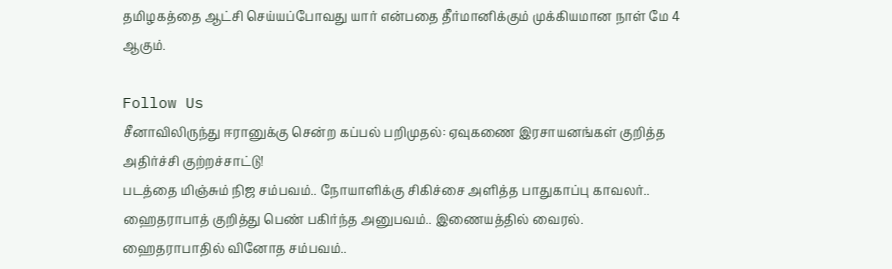தமிழகத்தை ஆட்சி செய்யப்போவது யார் என்பதை தீர்மானிக்கும் முக்கியமான நாள் மே 4 ஆகும்.

Follow Us
சீனாவிலிருந்து ஈரானுக்கு சென்ற கப்பல் பறிமுதல்: ஏவுகணை இரசாயனங்கள் குறித்த அதிர்ச்சி குற்றச்சாட்டு!
படத்தை மிஞ்சும் நிஜ சம்பவம்.. நோயாளிக்கு சிகிச்சை அளித்த பாதுகாப்பு காவலர்..
ஹைதராபாத் குறித்து பெண் பகிர்ந்த அனுபவம்.. இணையத்தில் வைரல்.
ஹைதராபாதில் வினோத சம்பவம்..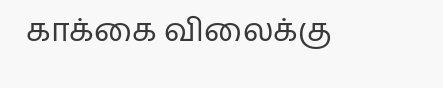காக்கை விலைக்கு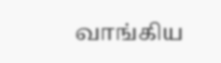வாங்கிய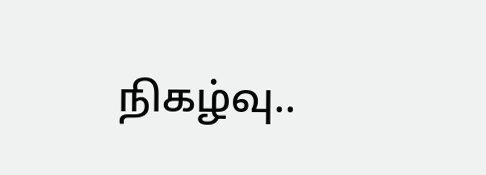நிகழ்வு..